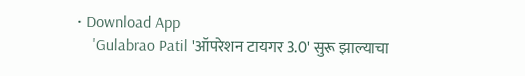• Download App
    'Gulabrao Patil 'ऑपरेशन टायगर 3.0' सुरू झाल्याचा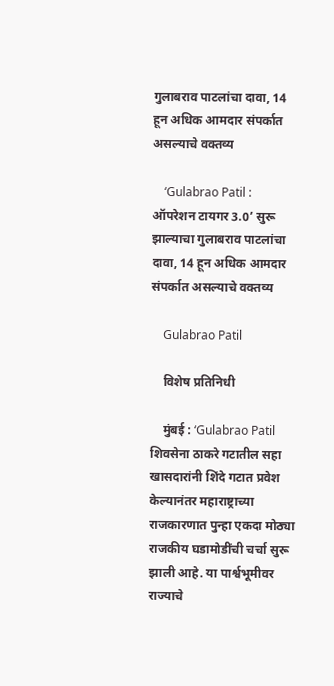गुलाबराव पाटलांचा दावा, 14 हून अधिक आमदार संपर्कात असल्याचे वक्तव्य

    ‘Gulabrao Patil : ऑपरेशन टायगर 3.0’ सुरू झाल्याचा गुलाबराव पाटलांचा दावा, 14 हून अधिक आमदार संपर्कात असल्याचे वक्तव्य

    Gulabrao Patil

    विशेष प्रतिनिधी

    मुंबई : ‘Gulabrao Patil शिवसेना ठाकरे गटातील सहा खासदारांनी शिंदे गटात प्रवेश केल्यानंतर महाराष्ट्राच्या राजकारणात पुन्हा एकदा मोठ्या राजकीय घडामोडींची चर्चा सुरू झाली आहे. या पार्श्वभूमीवर राज्याचे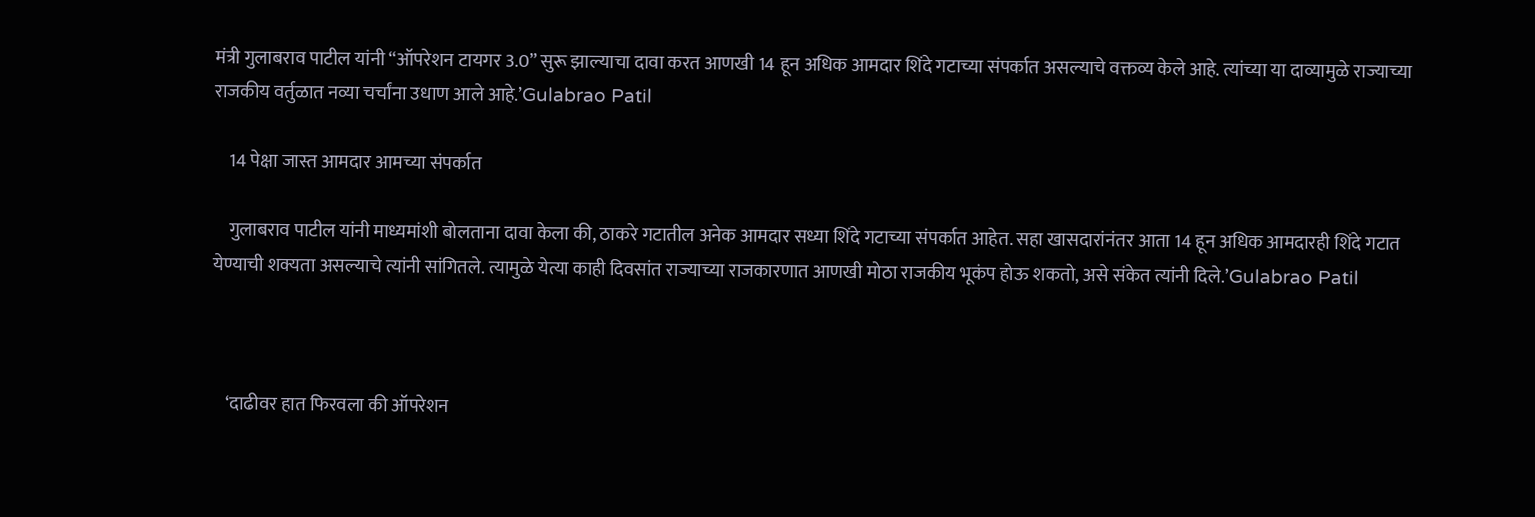मंत्री गुलाबराव पाटील यांनी “ऑपरेशन टायगर 3.0” सुरू झाल्याचा दावा करत आणखी 14 हून अधिक आमदार शिंदे गटाच्या संपर्कात असल्याचे वक्तव्य केले आहे. त्यांच्या या दाव्यामुळे राज्याच्या राजकीय वर्तुळात नव्या चर्चांना उधाण आले आहे.’Gulabrao Patil

    14 पेक्षा जास्त आमदार आमच्या संपर्कात

    गुलाबराव पाटील यांनी माध्यमांशी बोलताना दावा केला की, ठाकरे गटातील अनेक आमदार सध्या शिंदे गटाच्या संपर्कात आहेत. सहा खासदारांनंतर आता 14 हून अधिक आमदारही शिंदे गटात येण्याची शक्यता असल्याचे त्यांनी सांगितले. त्यामुळे येत्या काही दिवसांत राज्याच्या राजकारणात आणखी मोठा राजकीय भूकंप होऊ शकतो, असे संकेत त्यांनी दिले.’Gulabrao Patil



    ‘दाढीवर हात फिरवला की ऑपरेशन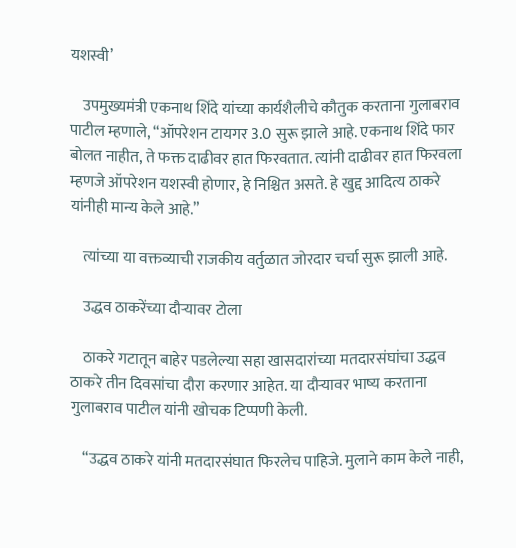यशस्वी’

    उपमुख्यमंत्री एकनाथ शिंदे यांच्या कार्यशैलीचे कौतुक करताना गुलाबराव पाटील म्हणाले, “ऑपरेशन टायगर 3.0 सुरू झाले आहे. एकनाथ शिंदे फार बोलत नाहीत, ते फक्त दाढीवर हात फिरवतात. त्यांनी दाढीवर हात फिरवला म्हणजे ऑपरेशन यशस्वी होणार, हे निश्चित असते. हे खुद्द आदित्य ठाकरे यांनीही मान्य केले आहे.”

    त्यांच्या या वक्तव्याची राजकीय वर्तुळात जोरदार चर्चा सुरू झाली आहे.

    उद्धव ठाकरेंच्या दौऱ्यावर टोला

    ठाकरे गटातून बाहेर पडलेल्या सहा खासदारांच्या मतदारसंघांचा उद्धव ठाकरे तीन दिवसांचा दौरा करणार आहेत. या दौऱ्यावर भाष्य करताना गुलाबराव पाटील यांनी खोचक टिप्पणी केली.

    “उद्धव ठाकरे यांनी मतदारसंघात फिरलेच पाहिजे. मुलाने काम केले नाही,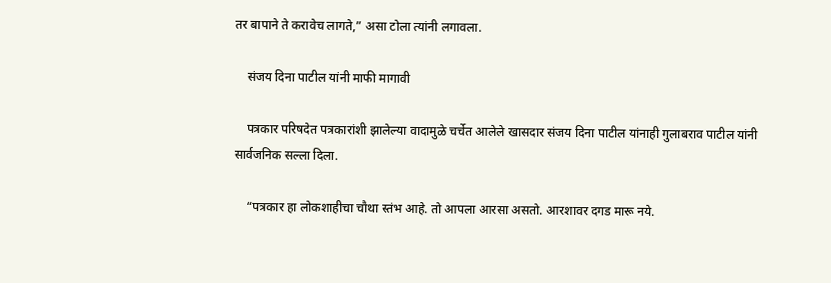तर बापाने ते करावेच लागते,” असा टोला त्यांनी लगावला.

    संजय दिना पाटील यांनी माफी मागावी

    पत्रकार परिषदेत पत्रकारांशी झालेल्या वादामुळे चर्चेत आलेले खासदार संजय दिना पाटील यांनाही गुलाबराव पाटील यांनी सार्वजनिक सल्ला दिला.

    “पत्रकार हा लोकशाहीचा चौथा स्तंभ आहे. तो आपला आरसा असतो. आरशावर दगड मारू नये.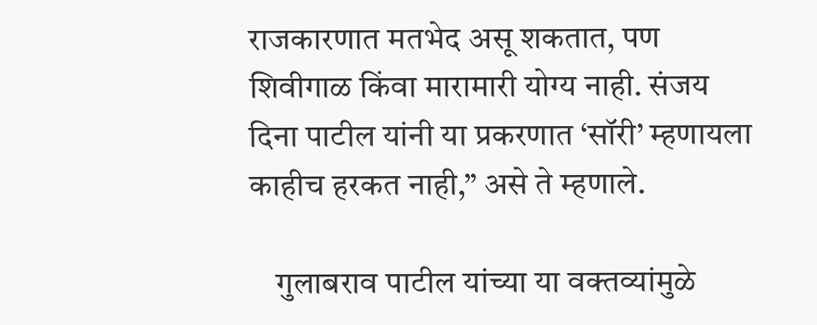राजकारणात मतभेद असू शकतात, पण शिवीगाळ किंवा मारामारी योग्य नाही. संजय दिना पाटील यांनी या प्रकरणात ‘सॉरी’ म्हणायला काहीच हरकत नाही,” असे ते म्हणाले.

    गुलाबराव पाटील यांच्या या वक्तव्यांमुळे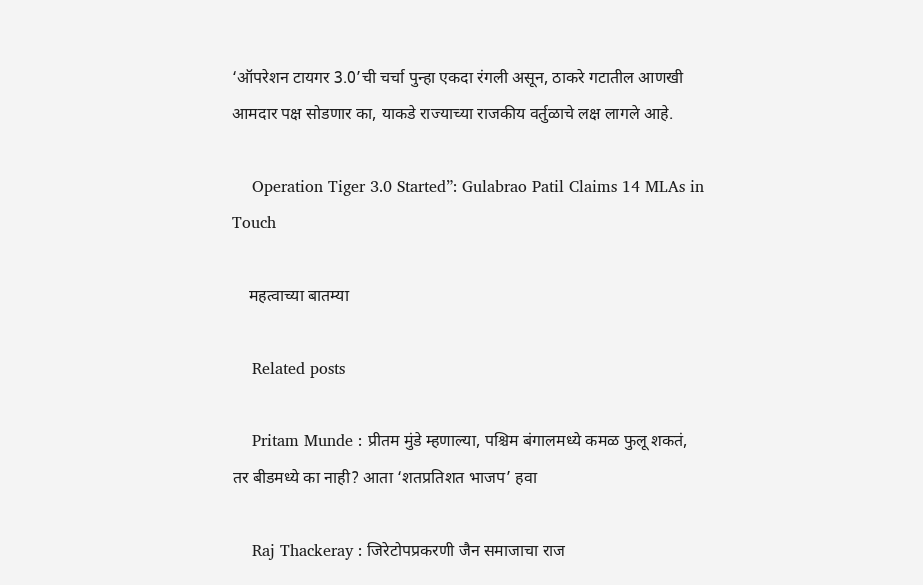‘ऑपरेशन टायगर 3.0’ची चर्चा पुन्हा एकदा रंगली असून, ठाकरे गटातील आणखी आमदार पक्ष सोडणार का, याकडे राज्याच्या राजकीय वर्तुळाचे लक्ष लागले आहे.

    Operation Tiger 3.0 Started”: Gulabrao Patil Claims 14 MLAs in Touch

    महत्वाच्या बातम्या

    Related posts

    Pritam Munde : प्रीतम मुंडे म्हणाल्या, पश्चिम बंगालमध्ये कमळ फुलू शकतं, तर बीडमध्ये का नाही? आता ‘शतप्रतिशत भाजप’ हवा

    Raj Thackeray : जिरेटोपप्रकरणी जैन समाजाचा राज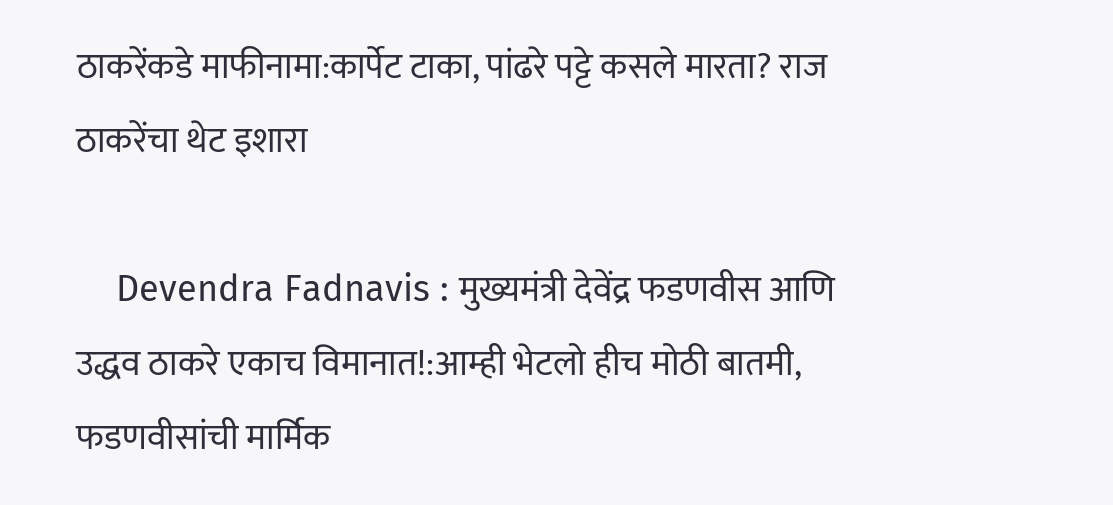ठाकरेंकडे माफीनामा:कार्पेट टाका, पांढरे पट्टे कसले मारता? राज ठाकरेंचा थेट इशारा

    Devendra Fadnavis : मुख्यमंत्री देवेंद्र फडणवीस आणि उद्धव ठाकरे एकाच विमानात!:आम्ही भेटलो हीच मोठी बातमी, फडणवीसांची मार्मिक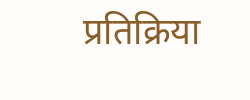प्रतिक्रिया